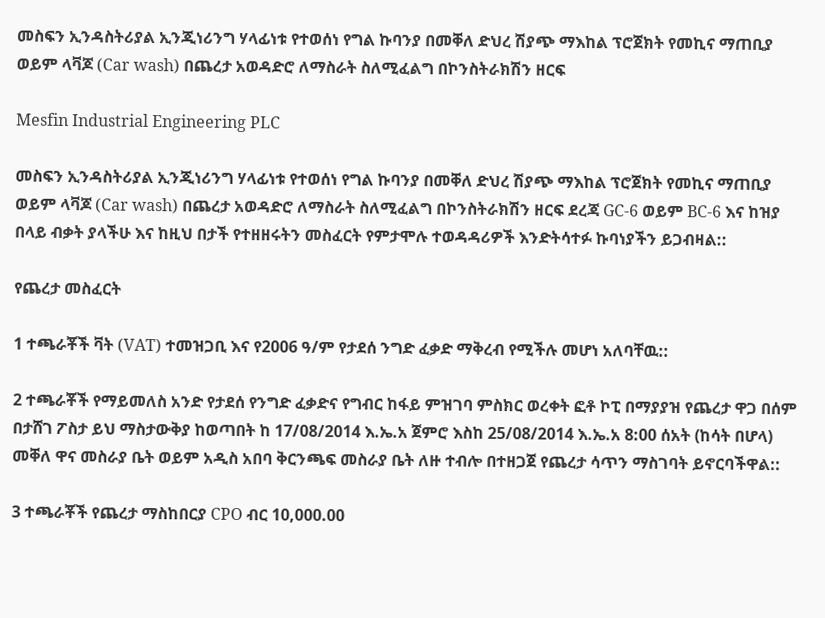መስፍን ኢንዳስትሪያል ኢንጂነሪንግ ሃላፊነቱ የተወሰነ የግል ኩባንያ በመቐለ ድህረ ሽያጭ ማእከል ፕሮጀክት የመኪና ማጠቢያ ወይም ላቫጆ (Car wash) በጨረታ አወዳድሮ ለማስራት ስለሚፈልግ በኮንስትራክሽን ዘርፍ

Mesfin Industrial Engineering PLC

መስፍን ኢንዳስትሪያል ኢንጂነሪንግ ሃላፊነቱ የተወሰነ የግል ኩባንያ በመቐለ ድህረ ሽያጭ ማእከል ፕሮጀክት የመኪና ማጠቢያ ወይም ላቫጆ (Car wash) በጨረታ አወዳድሮ ለማስራት ስለሚፈልግ በኮንስትራክሽን ዘርፍ ደረጃ GC-6 ወይም BC-6 እና ከዝያ በላይ ብቃት ያላችሁ እና ከዚህ በታች የተዘዘሩትን መስፈርት የምታሞሉ ተወዳዳሪዎች እንድትሳተፉ ኩባነያችን ይጋብዛል::

የጨረታ መስፈርት

1 ተጫራቾች ቫት (VAT) ተመዝጋቢ እና የ2006 ዓ/ም የታደሰ ንግድ ፈቃድ ማቅረብ የሚችሉ መሆነ አለባቸዉ::

2 ተጫራቾች የማይመለስ አንድ የታደሰ የንግድ ፈቃድና የግብር ከፋይ ምዝገባ ምስክር ወረቀት ፎቶ ኮፒ በማያያዝ የጨረታ ዋጋ በሰም በታሸገ ፖስታ ይህ ማስታውቅያ ከወጣበት ከ 17/08/2014 እ.ኤ.አ ጀምሮ እስከ 25/08/2014 እ.ኤ.አ 8:00 ሰአት (ከሳት በሆላ) መቐለ ዋና መስራያ ቤት ወይም አዲስ አበባ ቅርንጫፍ መስራያ ቤት ለዙ ተብሎ በተዘጋጀ የጨረታ ሳጥን ማስገባት ይኖርባችዋል::

3 ተጫራቾች የጨረታ ማስከበርያ CPO ብር 10,000.00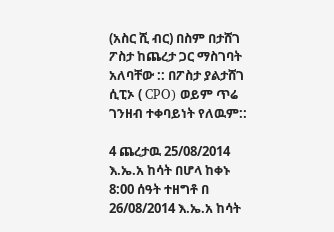(አስር ሺ ብር) በስም በታሸገ ፖስታ ከጨረታ ጋር ማስገባት አለባቸው :: በፖስታ ያልታሸገ ሲፒኦ ( CPO) ወይም ጥሬ ገንዘብ ተቀባይነት የለዉም::

4 ጨረታዉ 25/08/2014 እ.ኤ.አ ከሳት በሆላ ከቀኑ 8:00 ሰዓት ተዘግቶ በ 26/08/2014 እ.ኤ.አ ከሳት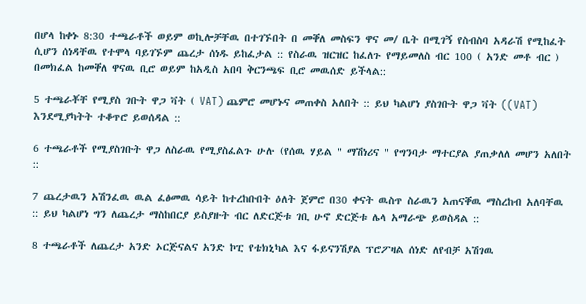በሆላ ከቀኑ 8:30 ተጫራቶች ወይም ወኪሎቻቸዉ በተገኙበት በ መቐለ መስፍን ዋና መ/ ቤት በሚገኝ የስብስባ አዳራሽ የሚከፈት ሲሆን ሰነዳቸዉ የተሞላ ባይገኙም ጨረታ ሰነዱ ይከፈታል :: የስራዉ ዝርዝር ከፈለጉ የማይመለስ ብር 100 ( አንድ መቶ ብር ) በመክፈል ከመቐለ ዋናዉ ቢሮ ወይም ከአዲስ አበባ ቅርንጫፍ ቢሮ መዉሰድ ይችላል::

5 ተጫራቾቸ የሚያስ ገቡት ዋጋ ቫት ( VAT) ጨምሮ መሆኑና መጠቀስ አለበት :: ይህ ካልሆነ ያስገቡት ዋጋ ቫት ((VAT) እንደሚያካትት ተቆጥሮ ይወሰዳል ::

6 ተጫራቶች የሚያስገቡት ዋጋ ለስራዉ የሚያስፈልጉ ሁሉ (የሰዉ ሃይል " ማሽነሪና " የግንባታ ማተርያል ያጠቃለለ መሆን አለበት ::

7 ጨረታዉን አሽንፈዉ ዉል ፈፅመዉ ሳይት ከተረከቡበት ዕለት ጀምሮ በ30 ቀናት ዉስጥ ስራዉን አጠናቐዉ ማስረከብ አለባቸዉ :: ይህ ካልሆነ ግን ለጨረታ ማስከበርያ ይስያዙት ብር ለድርጅቱ ገቢ ሁኖ ድርጅቱ ሌላ አማራጭ ይወስዳል ::

8 ተጫራቶች ለጨረታ አንድ ኦርጅናልና አንድ ኮፒ የቴክኒካል እና ፋይናንሽያል ፕሮፖዛል ሰነድ ለየብቻ አሽገዉ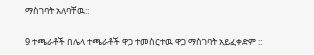ማስገባት አለባቸዉ::

9 ተጫራቶች በሌላ ተጫራቶች ዋጋ ተመስርተዉ ዋጋ ማስገባት አይፈቀድም ::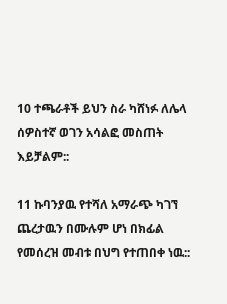10 ተጫራቶች ይህን ስራ ካሸነፉ ለሌላ ሰዎስተኛ ወገን አሳልፎ መስጠት እይቻልም::

11 ኩባንያዉ የተሻለ አማራጭ ካገኘ ጨረታዉን በሙሉም ሆነ በክፊል የመሰረዝ መብቱ በህግ የተጠበቀ ነዉ::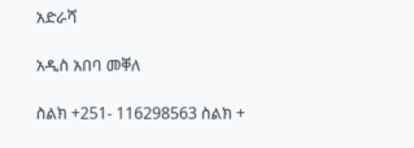አድራሻ

አዲስ አበባ መቐለ

ስልክ +251- 116298563 ስልክ +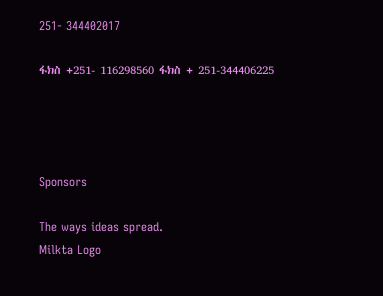251- 344402017

ፋክስ +251- 116298560 ፋክስ + 251-344406225




Sponsors

The ways ideas spread.
Milkta Logo